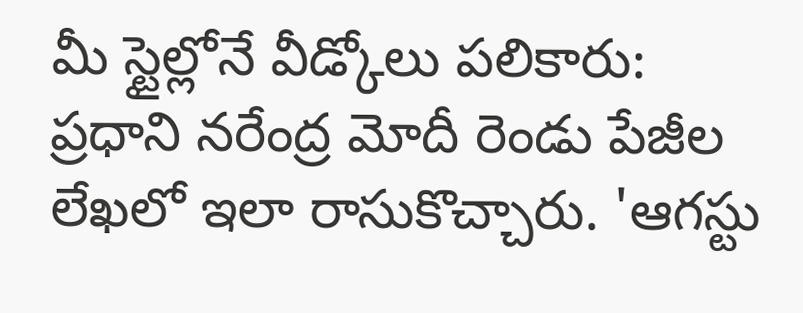మీ స్టైల్లోనే వీడ్కోలు పలికారు:
ప్రధాని నరేంద్ర మోదీ రెండు పేజీల లేఖలో ఇలా రాసుకొచ్చారు. 'ఆగస్టు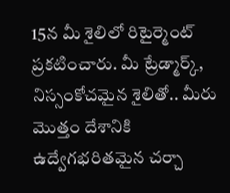15న మీ శైలిలో రిటైర్మెంట్ ప్రకటించారు. మీ ట్రేడ్మార్క్, నిస్సంకోచమైన శైలితో.. మీరు మొత్తం దేశానికి ఉద్వేగభరితమైన చర్చా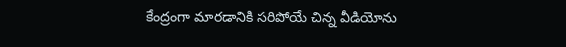కేంద్రంగా మారడానికి సరిపోయే చిన్న వీడియోను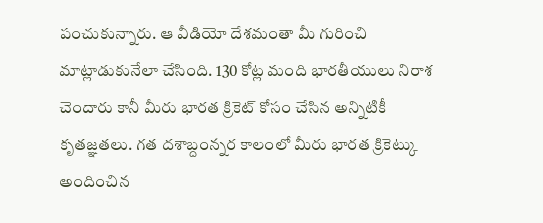పంచుకున్నారు. ఆ వీడియో దేశమంతా మీ గురించి మాట్లాడుకునేలా చేసింది. 130 కోట్ల మంది భారతీయులు నిరాశ చెందారు కానీ మీరు భారత క్రికెట్ కోసం చేసిన అన్నిటికీ కృతజ్ఞతలు. గత దశాబ్దంన్నర కాలంలో మీరు భారత క్రికెట్కు అందించిన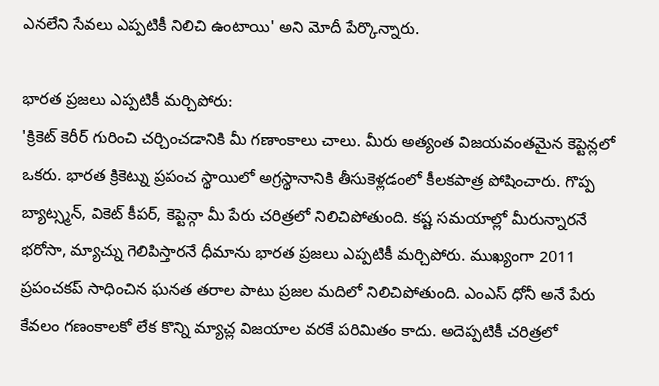ఎనలేని సేవలు ఎప్పటికీ నిలిచి ఉంటాయి' అని మోదీ పేర్కొన్నారు.

భారత ప్రజలు ఎప్పటికీ మర్చిపోరు:
'క్రికెట్ కెరీర్ గురించి చర్చించడానికి మీ గణాంకాలు చాలు. మీరు అత్యంత విజయవంతమైన కెప్టెన్లలో ఒకరు. భారత క్రికెట్ను ప్రపంచ స్థాయిలో అగ్రస్థానానికి తీసుకెళ్లడంలో కీలకపాత్ర పోషించారు. గొప్ప బ్యాట్స్మన్, వికెట్ కీపర్, కెప్టెన్గా మీ పేరు చరిత్రలో నిలిచిపోతుంది. కష్ట సమయాల్లో మీరున్నారనే భరోసా, మ్యాచ్ను గెలిపిస్తారనే ధీమాను భారత ప్రజలు ఎప్పటికీ మర్చిపోరు. ముఖ్యంగా 2011 ప్రపంచకప్ సాధించిన ఘనత తరాల పాటు ప్రజల మదిలో నిలిచిపోతుంది. ఎంఎస్ ధోనీ అనే పేరు కేవలం గణంకాలకో లేక కొన్ని మ్యాచ్ల విజయాల వరకే పరిమితం కాదు. అదెప్పటికీ చరిత్రలో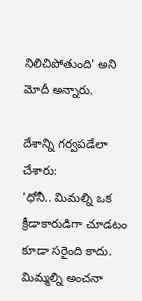నిలిచిపోతుంది' అని మోదీ అన్నారు.

దేశాన్ని గర్వపడేలా చేశారు:
'ధోనీ.. మిమల్ని ఒక క్రీడాకారుడిగా చూడటం కూడా సరైంది కాదు. మిమ్మల్ని అంచనా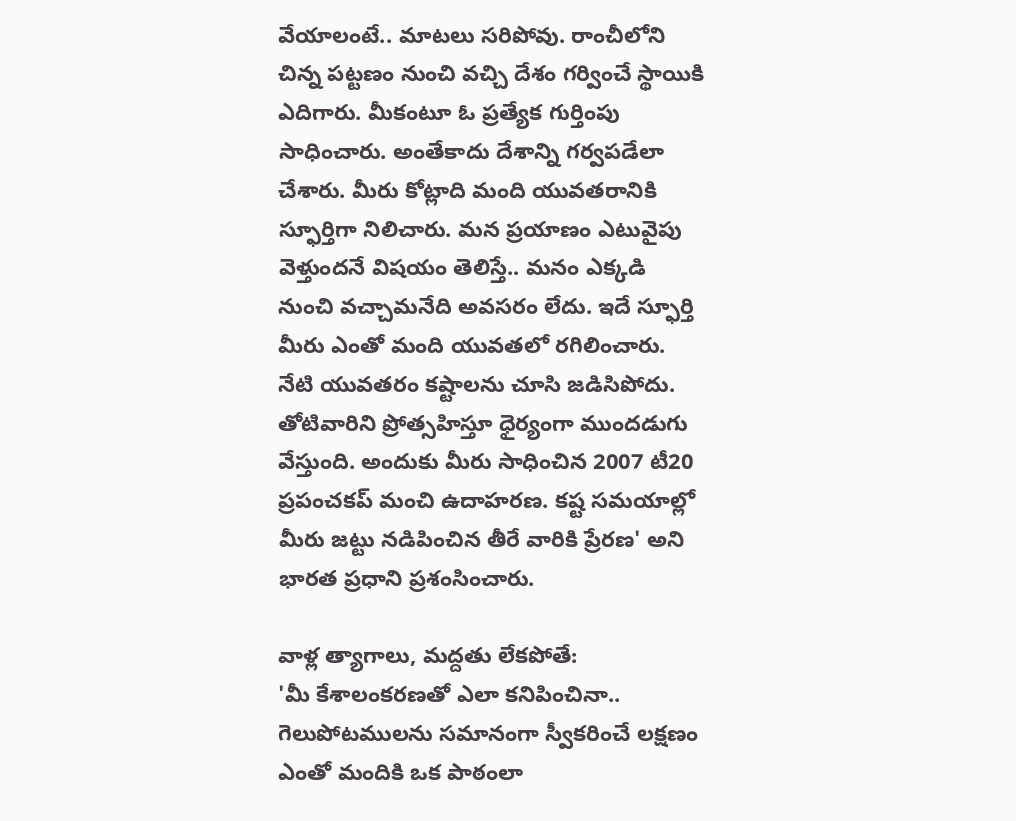వేయాలంటే.. మాటలు సరిపోవు. రాంచీలోని చిన్న పట్టణం నుంచి వచ్చి దేశం గర్వించే స్థాయికి ఎదిగారు. మీకంటూ ఓ ప్రత్యేక గుర్తింపు సాధించారు. అంతేకాదు దేశాన్ని గర్వపడేలా చేశారు. మీరు కోట్లాది మంది యువతరానికి స్ఫూర్తిగా నిలిచారు. మన ప్రయాణం ఎటువైపు వెళ్తుందనే విషయం తెలిస్తే.. మనం ఎక్కడి నుంచి వచ్చామనేది అవసరం లేదు. ఇదే స్ఫూర్తి మీరు ఎంతో మంది యువతలో రగిలించారు. నేటి యువతరం కష్టాలను చూసి జడిసిపోదు. తోటివారిని ప్రోత్సహిస్తూ ధైర్యంగా ముందడుగు వేస్తుంది. అందుకు మీరు సాధించిన 2007 టీ20 ప్రపంచకప్ మంచి ఉదాహరణ. కష్ట సమయాల్లో మీరు జట్టు నడిపించిన తీరే వారికి ప్రేరణ' అని భారత ప్రధాని ప్రశంసించారు.

వాళ్ల త్యాగాలు, మద్దతు లేకపోతే:
'మీ కేశాలంకరణతో ఎలా కనిపించినా.. గెలుపోటములను సమానంగా స్వీకరించే లక్షణం ఎంతో మందికి ఒక పాఠంలా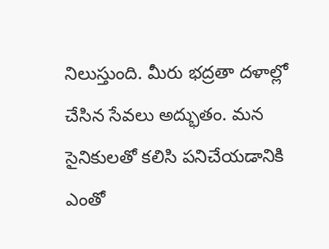నిలుస్తుంది. మీరు భద్రతా దళాల్లో చేసిన సేవలు అద్భుతం. మన సైనికులతో కలిసి పనిచేయడానికి ఎంతో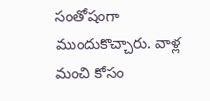సంతోషంగా ముందుకొచ్చారు. వాళ్ల మంచి కోసం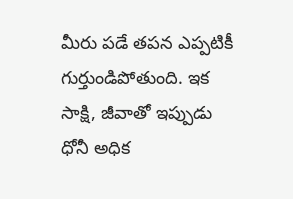మీరు పడే తపన ఎప్పటికీ గుర్తుండిపోతుంది. ఇక సాక్షి, జీవాతో ఇప్పుడు ధోనీ అధిక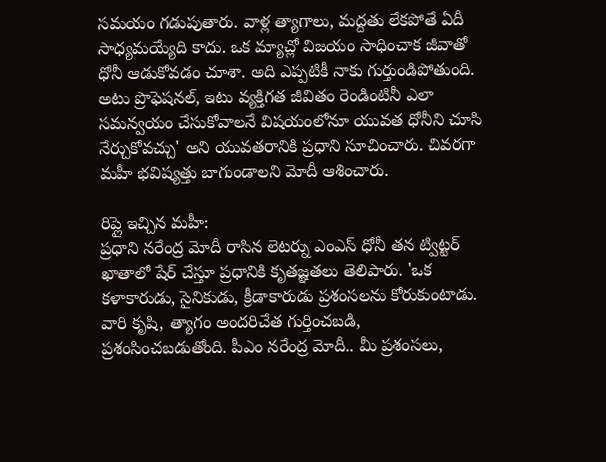సమయం గడుపుతారు. వాళ్ల త్యాగాలు, మద్దతు లేకపోతే ఏదీ సాధ్యమయ్యేది కాదు. ఒక మ్యాచ్లో విజయం సాధించాక జీవాతో ధోనీ ఆడుకోవడం చూశా. అది ఎప్పటికీ నాకు గుర్తుండిపోతుంది. అటు ప్రొఫెషనల్, ఇటు వ్యక్తిగత జీవితం రెండింటినీ ఎలా సమన్వయం చేసుకోవాలనే విషయంలోనూ యువత ధోనీని చూసి నేర్చుకోవచ్చు' అని యువతరానికి ప్రధాని సూచించారు. చివరగా మహీ భవిష్యత్తు బాగుండాలని మోదీ ఆశించారు.

రిప్లై ఇచ్చిన మహీ:
ప్రధాని నరేంద్ర మోదీ రాసిన లెటర్ను ఎంఎస్ ధోనీ తన ట్విట్టర్ ఖాతాలో షేర్ చేస్తూ ప్రధానికి కృతజ్ఞతలు తెలిపారు. 'ఒక కళాకారుడు, సైనికుడు, క్రీడాకారుడు ప్రశంసలను కోరుకుంటాడు. వారి కృషి, త్యాగం అందరిచేత గుర్తించబడి, ప్రశంసించబడుతోంది. పీఎం నరేంద్ర మోదీ.. మీ ప్రశంసలు,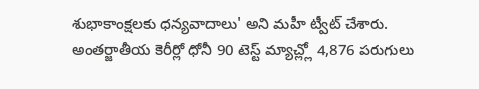శుభాకాంక్షలకు ధన్యవాదాలు' అని మహీ ట్వీట్ చేశారు. అంతర్జాతీయ కెరీర్లో ధోనీ 90 టెస్ట్ మ్యాచ్ల్లో 4,876 పరుగులు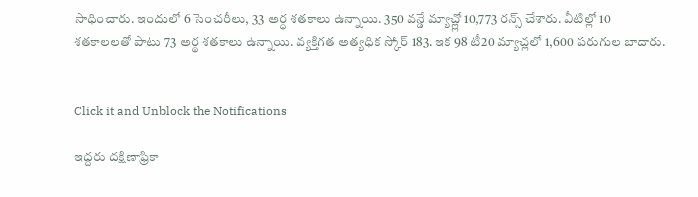సాధించారు. ఇందులో 6 సెంచరీలు, 33 అర్ధ శతకాలు ఉన్నాయి. 350 వన్డే మ్యాచ్ల్లో 10,773 రన్స్ చేశారు. వీటిల్లో 10 శతకాలలతో పాటు 73 అర్థ శతకాలు ఉన్నాయి. వ్యక్తిగత అత్యధిక స్కోర్ 183. ఇక 98 టీ20 మ్యాచ్లలో 1,600 పరుగుల బాదారు.


Click it and Unblock the Notifications

ఇద్దరు దక్షిణాఫ్రికా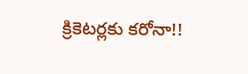క్రికెటర్లకు కరోనా!!